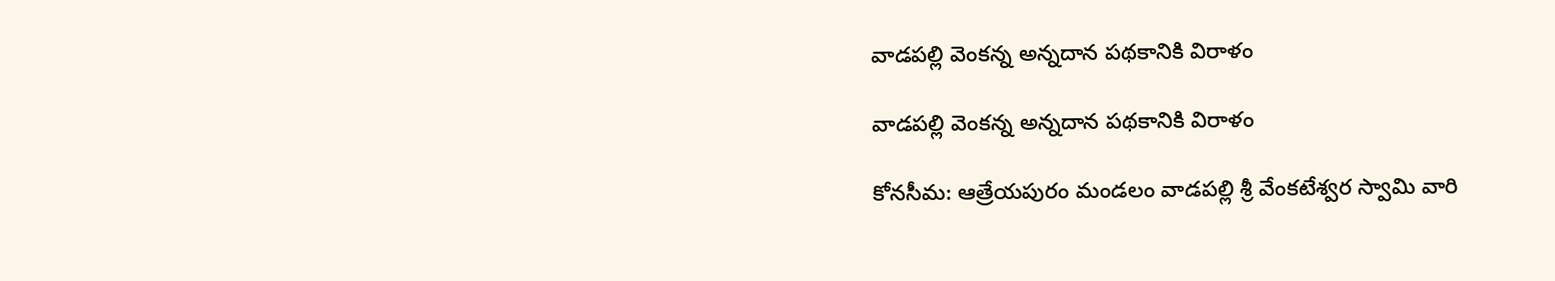వాడపల్లి వెంకన్న అన్నదాన పథకానికి విరాళం

వాడపల్లి వెంకన్న అన్నదాన పథకానికి విరాళం

కోనసీమ: ఆత్రేయపురం మండలం వాడపల్లి శ్రీ వేంకటేశ్వర స్వామి వారి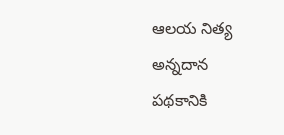ఆలయ నిత్య అన్నదాన పథకానికి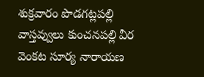శుక్రవారం పొడగట్లపల్లి వాస్తవ్వులు కుంచనపల్లి వీర వెంకట సూర్య నారాయణ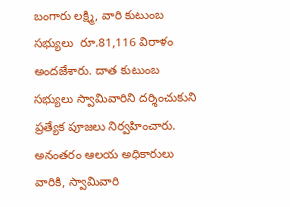బంగారు లక్ష్మి, వారి కుటుంబ సభ్యులు  రూ.81,116 విరాళం అందజేశారు. దాత కుటుంబ సభ్యులు స్వామివారిని దర్శించుకుని ప్రత్యేక పూజలు నిర్వహించారు. అనంతరం ఆలయ అధికారులు వారికి, స్వామివారి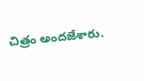చిత్రం అందజేశారు.